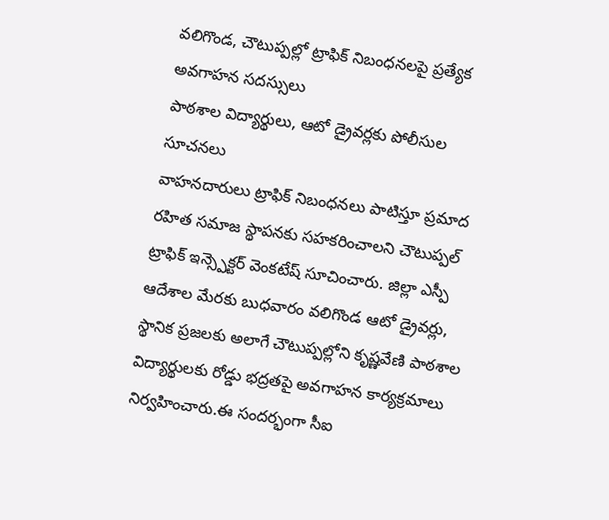వలిగొండ, చౌటుప్పల్లో ట్రాఫిక్ నిబంధనలపై ప్రత్యేక అవగాహన సదస్సులు
పాఠశాల విద్యార్థులు, ఆటో డ్రైవర్లకు పోలీసుల సూచనలు
వాహనదారులు ట్రాఫిక్ నిబంధనలు పాటిస్తూ ప్రమాద రహిత సమాజ స్థాపనకు సహకరించాలని చౌటుప్పల్ ట్రాఫిక్ ఇన్స్పెక్టర్ వెంకటేష్ సూచించారు. జిల్లా ఎస్పీ ఆదేశాల మేరకు బుధవారం వలిగొండ ఆటో డ్రైవర్లు, స్థానిక ప్రజలకు అలాగే చౌటుప్పల్లోని కృష్ణవేణి పాఠశాల విద్యార్థులకు రోడ్డు భద్రతపై అవగాహన కార్యక్రమాలు నిర్వహించారు.ఈ సందర్భంగా సీఐ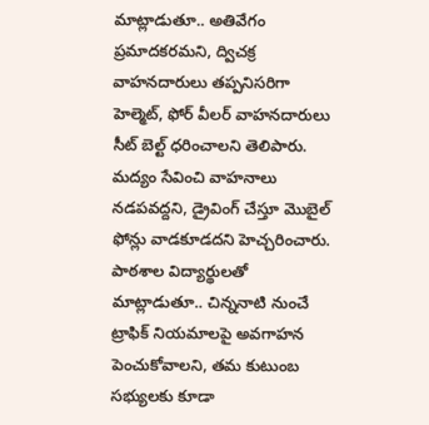మాట్లాడుతూ.. అతివేగం ప్రమాదకరమని, ద్విచక్ర వాహనదారులు తప్పనిసరిగా హెల్మెట్, ఫోర్ వీలర్ వాహనదారులు సీట్ బెల్ట్ ధరించాలని తెలిపారు. మద్యం సేవించి వాహనాలు నడపవద్దని, డ్రైవింగ్ చేస్తూ మొబైల్ ఫోన్లు వాడకూడదని హెచ్చరించారు.
పాఠశాల విద్యార్థులతో మాట్లాడుతూ.. చిన్ననాటి నుంచే ట్రాఫిక్ నియమాలపై అవగాహన పెంచుకోవాలని, తమ కుటుంబ సభ్యులకు కూడా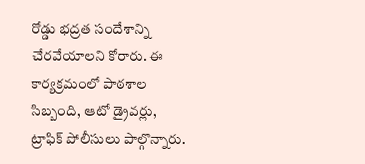రోడ్డు భద్రత సందేశాన్ని చేరవేయాలని కోరారు. ఈ కార్యక్రమంలో పాఠశాల సిబ్బంది, ఆటో డ్రైవర్లు, ట్రాఫిక్ పోలీసులు పాల్గొన్నారు.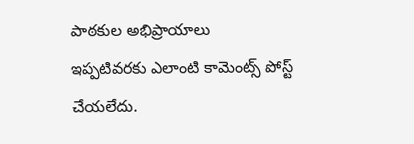పాఠకుల అభిప్రాయాలు
ఇప్పటివరకు ఎలాంటి కామెంట్స్ పోస్ట్ చేయలేదు.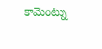కామెంట్ను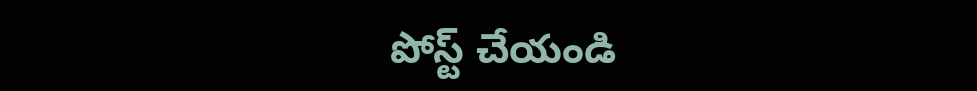పోస్ట్ చేయండి